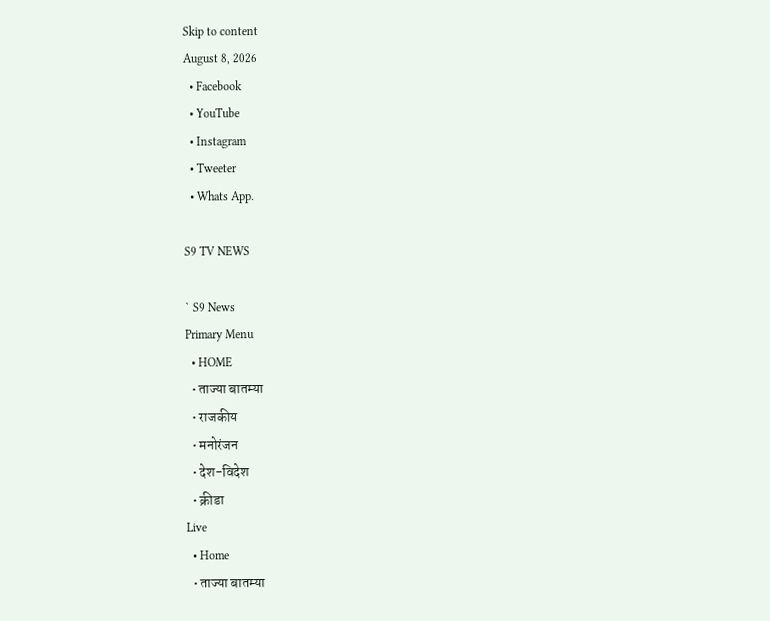Skip to content
August 8, 2026
  • Facebook
  • YouTube
  • Instagram
  • Tweeter
  • Whats App.

S9 TV NEWS

` S9 News
Primary Menu
  • HOME
  • ताज्या बातम्या
  • राजकीय
  • मनोरंजन
  • देश-विदेश
  • क्रीडा
Live
  • Home
  • ताज्या बातम्या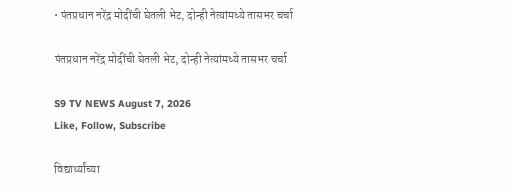• पंतप्रधान नरेंद्र मोदींची घेतली भेट, दोन्ही नेत्यांमध्ये तासभर चर्चा

पंतप्रधान नरेंद्र मोदींची घेतली भेट, दोन्ही नेत्यांमध्ये तासभर चर्चा

S9 TV NEWS August 7, 2026
Like, Follow, Subscribe

विद्यार्थ्यांच्या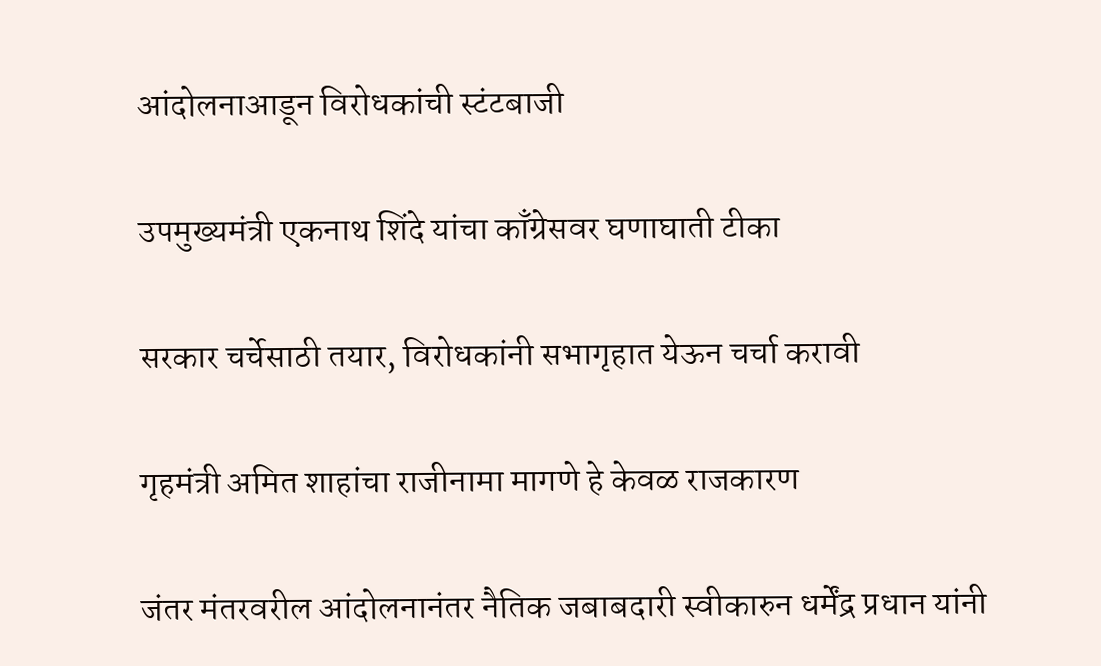आंदोलनाआडून विरोधकांची स्टंटबाजी

उपमुख्यमंत्री एकनाथ शिंदे यांचा काँग्रेसवर घणाघाती टीका

सरकार चर्चेसाठी तयार, विरोधकांनी सभागृहात येऊन चर्चा करावी

गृहमंत्री अमित शाहांचा राजीनामा मागणे हे केवळ राजकारण

जंतर मंतरवरील आंदोलनानंतर नैतिक जबाबदारी स्वीकारुन धर्मेंद्र प्रधान यांनी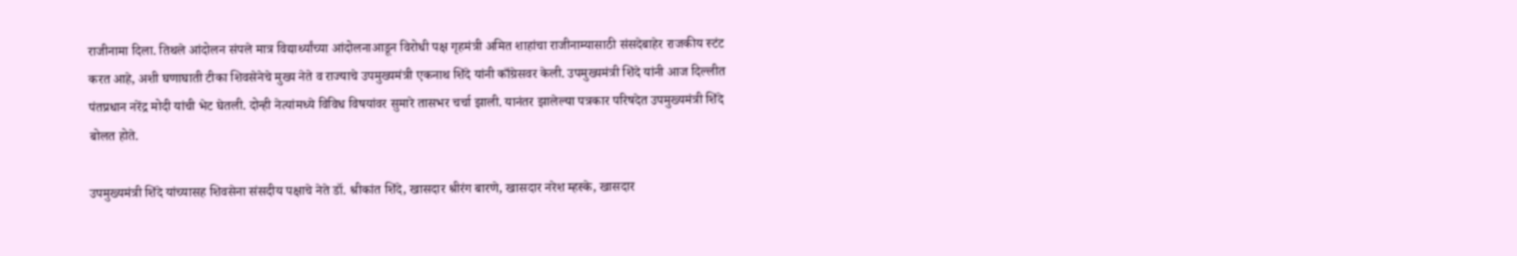राजीनामा दिला. तिथले आंदोलन संपले मात्र विद्यार्थ्यांच्या आंदोलनाआडून विरोधी पक्ष गृहमंत्री अमित शाहांचा राजीनाम्यासाठी संसदेबाहेर राजकीय स्टंट करत आहे, अशी घणाघाती टीका शिवसेनेचे मुख्य नेते व राज्याचे उपमुख्यमंत्री एकनाथ शिंदे यांनी काँग्रेसवर केली. उपमुख्यमंत्री शिंदे यांनी आज दिल्लीत पंतप्रधान नरेंद्र मोदी यांची भेट घेतली. दोन्ही नेत्यांमध्ये विविध विषयांवर सुमारे तासभर चर्चा झाली. यानंतर झालेल्या पत्रकार परिषदेत उपमुख्यमंत्री शिंदे बोलत होते.

उपमुख्यमंत्री शिंदे यांच्यासह शिवसेना संसदीय पक्षाचे नेते डॉ. श्रीकांत शिंदे, खासदार श्रीरंग बारणे, खासदार नरेश म्हस्के, खासदार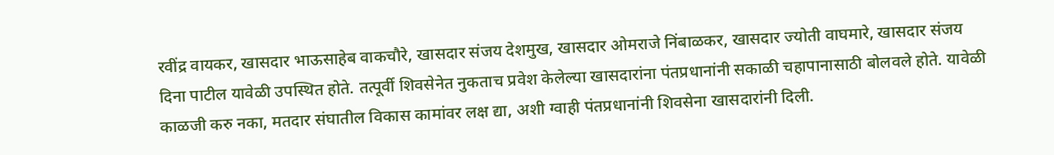रवींद्र वायकर, खासदार भाऊसाहेब वाकचौरे, खासदार संजय देशमुख, खासदार ओमराजे निंबाळकर, खासदार ज्योती वाघमारे, खासदार संजय दिना पाटील यावेळी उपस्थित होते. तत्पूर्वी शिवसेनेत नुकताच प्रवेश केलेल्या खासदारांना पंतप्रधानांनी सकाळी चहापानासाठी बोलवले होते. यावेळी काळजी करु नका, मतदार संघातील विकास कामांवर लक्ष द्या, अशी ग्वाही पंतप्रधानांनी शिवसेना खासदारांनी दिली.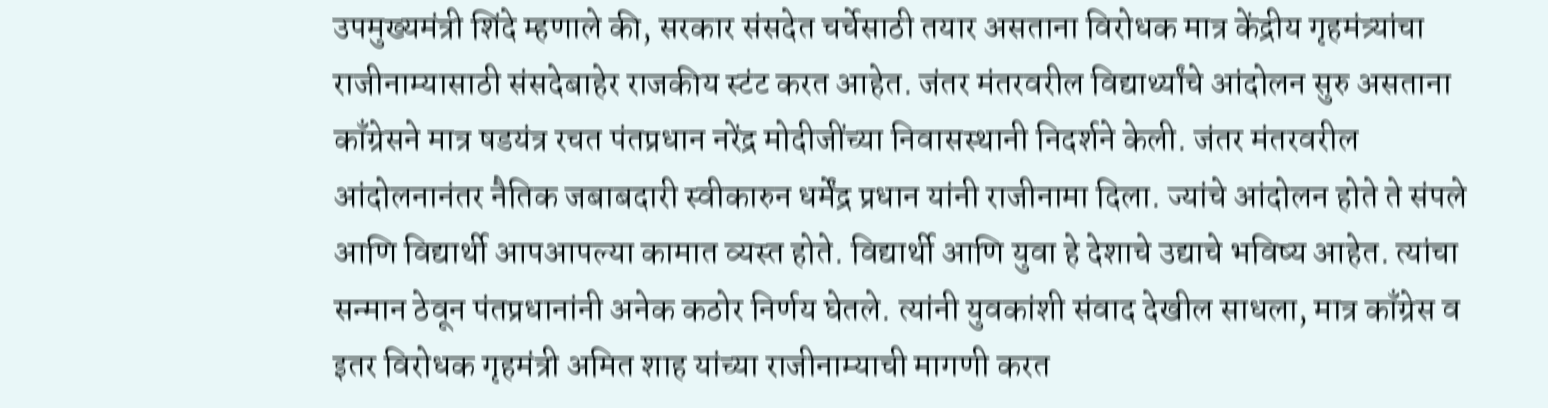उपमुख्यमंत्री शिंदे म्हणाले की, सरकार संसदेत चर्चेसाठी तयार असताना विरोधक मात्र केंद्रीय गृहमंत्र्यांचा राजीनाम्यासाठी संसदेबाहेर राजकीय स्टंट करत आहेत. जंतर मंतरवरील विद्यार्थ्यांचे आंदोलन सुरु असताना काँग्रेसने मात्र षडयंत्र रचत पंतप्रधान नरेंद्र मोदीजींच्या निवासस्थानी निदर्शने केली. जंतर मंतरवरील आंदोलनानंतर नैतिक जबाबदारी स्वीकारुन धर्मेंद्र प्रधान यांनी राजीनामा दिला. ज्यांचे आंदोलन होते ते संपले आणि विद्यार्थी आपआपल्या कामात व्यस्त होते. विद्यार्थी आणि युवा हे देशाचे उद्याचे भविष्य आहेत. त्यांचा सन्मान ठेवून पंतप्रधानांनी अनेक कठोर निर्णय घेतले. त्यांनी युवकांशी संवाद देखील साधला, मात्र काँग्रेस व इतर विरोधक गृहमंत्री अमित शाह यांच्या राजीनाम्याची मागणी करत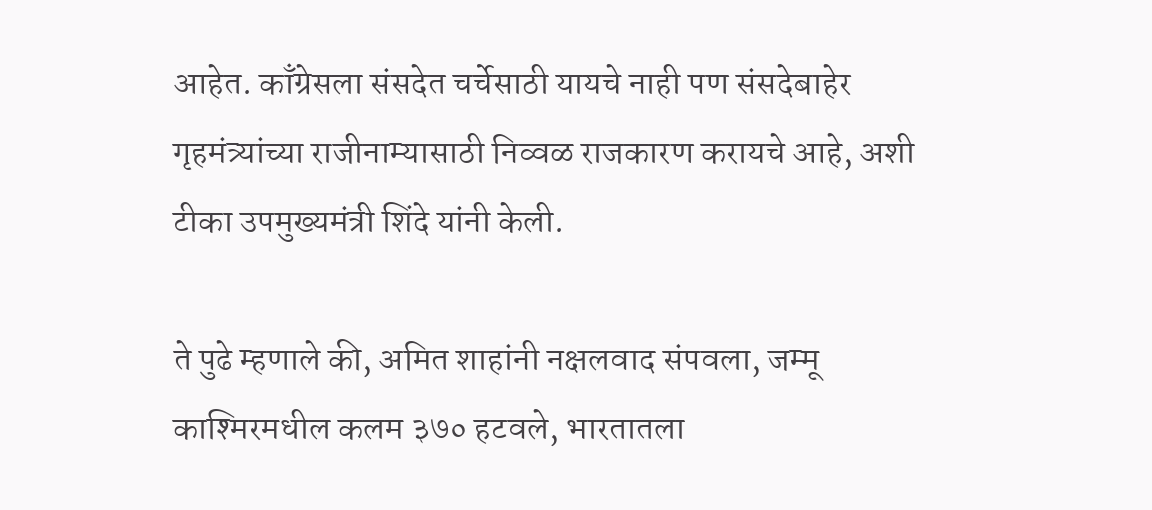आहेत. काँग्रेसला संसदेत चर्चेसाठी यायचे नाही पण संसदेबाहेर गृहमंत्र्यांच्या राजीनाम्यासाठी निव्वळ राजकारण करायचे आहे, अशी टीका उपमुख्यमंत्री शिंदे यांनी केली.

ते पुढे म्हणाले की, अमित शाहांनी नक्षलवाद संपवला, जम्मू काश्मिरमधील कलम ३७० हटवले, भारतातला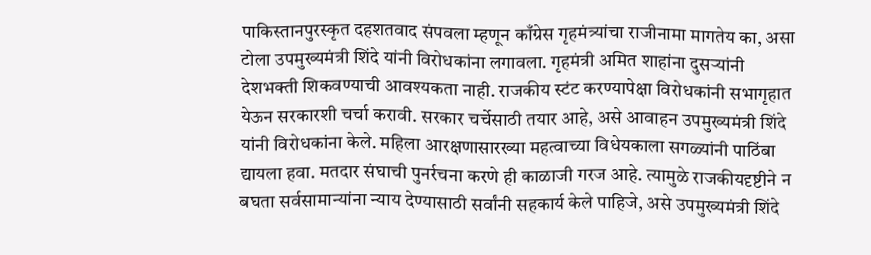पाकिस्तानपुरस्कृत दहशतवाद संपवला म्हणून काँग्रेस गृहमंत्र्यांचा राजीनामा मागतेय का, असा टोला उपमुख्यमंत्री शिंदे यांनी विरोधकांना लगावला. गृहमंत्री अमित शाहांना दुसऱ्यांनी देशभक्ती शिकवण्याची आवश्यकता नाही. राजकीय स्टंट करण्यापेक्षा विरोधकांनी सभागृहात येऊन सरकारशी चर्चा करावी. सरकार चर्चेसाठी तयार आहे, असे आवाहन उपमुख्यमंत्री शिंदे यांनी विरोधकांना केले. महिला आरक्षणासारख्या महत्वाच्या विधेयकाला सगळ्यांनी पाठिंबा द्यायला हवा. मतदार संघाची पुनर्रचना करणे ही काळाजी गरज आहे. त्यामुळे राजकीयदृष्टीने न बघता सर्वसामान्यांना न्याय देण्यासाठी सर्वांनी सहकार्य केले पाहिजे, असे उपमुख्यमंत्री शिंदे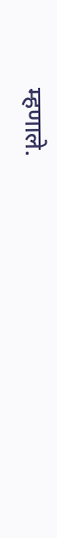म्हणाले.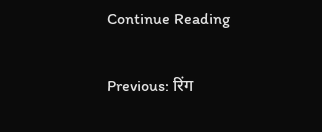Continue Reading

Previous: रिंग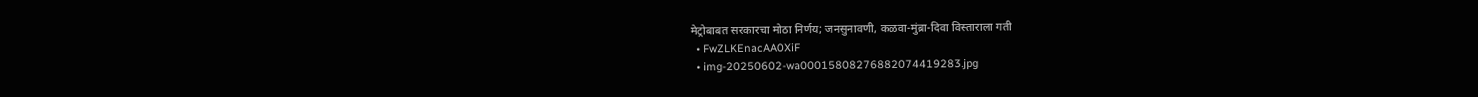मेट्रोबाबत सरकारचा मोठा निर्णय; जनसुनावणी, कळवा-मुंब्रा-दिवा विस्ताराला गती
  • FwZLKEnacAA0XiF
  • img-20250602-wa00015808276882074419283.jpg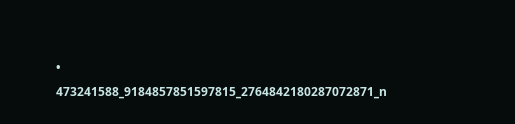• 473241588_9184857851597815_2764842180287072871_n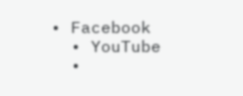• Facebook
  • YouTube
  •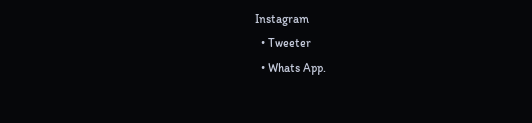Instagram
  • Tweeter
  • Whats App.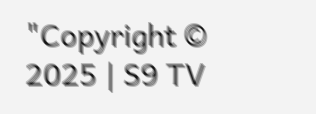"Copyright © 2025 | S9 TV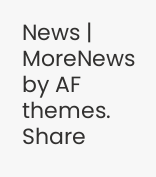News | MoreNews by AF themes.
Share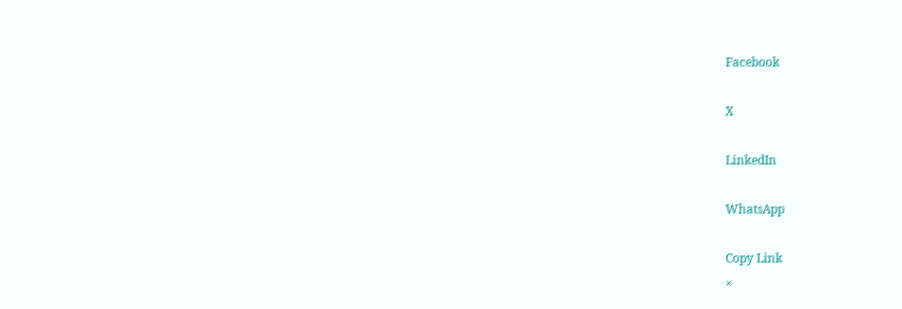Facebook

X

LinkedIn

WhatsApp

Copy Link
×